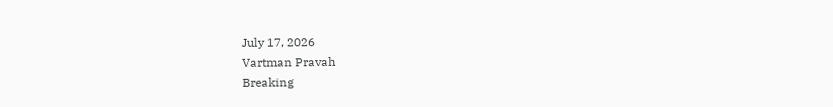July 17, 2026
Vartman Pravah
Breaking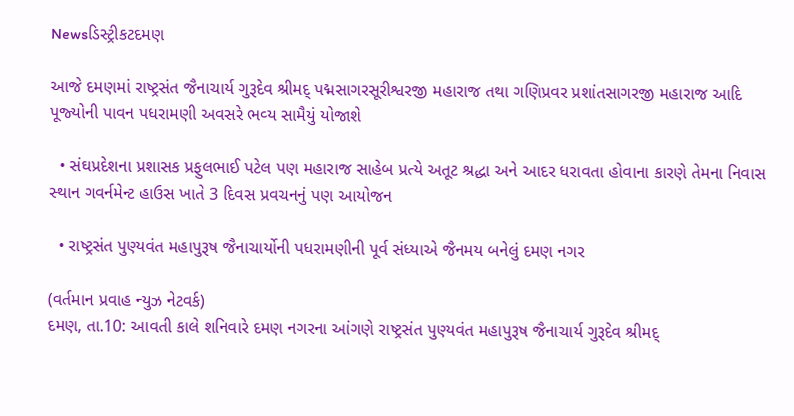Newsડિસ્ટ્રીકટદમણ

આજે દમણમાં રાષ્‍ટ્રસંત જૈનાચાર્ય ગુરૂદેવ શ્રીમદ્‌ પદ્મસાગરસૂરીશ્વરજી મહારાજ તથા ગણિપ્રવર પ્રશાંતસાગરજી મહારાજ આદિ પૂજ્‍યોની પાવન પધરામણી અવસરે ભવ્‍ય સામૈયું યોજાશે

  • સંઘપ્રદેશના પ્રશાસક પ્રફુલભાઈ પટેલ પણ મહારાજ સાહેબ પ્રત્‍યે અતૂટ શ્રદ્ધા અને આદર ધરાવતા હોવાના કારણે તેમના નિવાસ સ્‍થાન ગવર્નમેન્‍ટ હાઉસ ખાતે 3 દિવસ પ્રવચનનું પણ આયોજન

  • રાષ્‍ટ્રસંત પુણ્‍યવંત મહાપુરૂષ જૈનાચાર્યોની પધરામણીની પૂર્વ સંધ્‍યાએ જૈનમય બનેલું દમણ નગર

(વર્તમાન પ્રવાહ ન્‍યુઝ નેટવર્ક)
દમણ, તા.10: આવતી કાલે શનિવારે દમણ નગરના આંગણે રાષ્‍ટ્રસંત પુણ્‍યવંત મહાપુરૂષ જૈનાચાર્ય ગુરૂદેવ શ્રીમદ્‌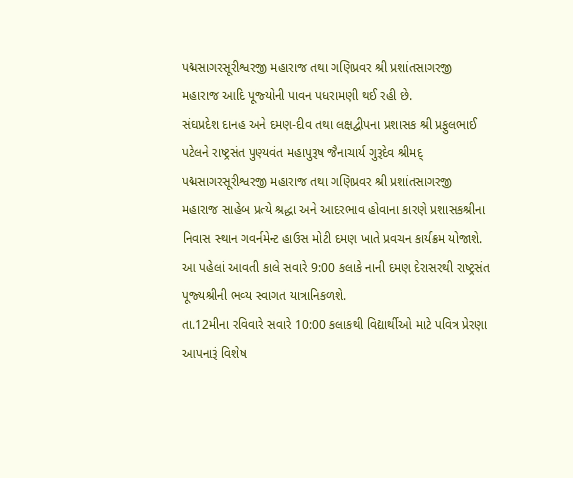પદ્મસાગરસૂરીશ્વરજી મહારાજ તથા ગણિપ્રવર શ્રી પ્રશાંતસાગરજી મહારાજ આદિ પૂજ્‍યોની પાવન પધરામણી થઈ રહી છે.
સંઘપ્રદેશ દાનહ અને દમણ-દીવ તથા લક્ષદ્વીપના પ્રશાસક શ્રી પ્રફુલભાઈ પટેલને રાષ્‍ટ્રસંત પુણ્‍યવંત મહાપુરૂષ જૈનાચાર્ય ગુરૂદેવ શ્રીમદ્‌ પદ્મસાગરસૂરીશ્વરજી મહારાજ તથા ગણિપ્રવર શ્રી પ્રશાંતસાગરજી મહારાજ સાહેબ પ્રત્‍યે શ્રદ્ધા અને આદરભાવ હોવાના કારણે પ્રશાસકશ્રીના નિવાસ સ્‍થાન ગવર્નમેન્‍ટ હાઉસ મોટી દમણ ખાતે પ્રવચન કાર્યક્રમ યોજાશે. આ પહેલાં આવતી કાલે સવારે 9:00 કલાકે નાની દમણ દેરાસરથી રાષ્‍ટ્રસંત પૂજ્‍યશ્રીની ભવ્‍ય સ્‍વાગત યાત્રાનિકળશે.
તા.12મીના રવિવારે સવારે 10:00 કલાકથી વિદ્યાર્થીઓ માટે પવિત્ર પ્રેરણા આપનારૂં વિશેષ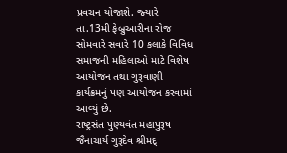પ્રવચન યોજાશે. જ્‍યારે તા.13મી ફેબ્રુઆરીના રોજ સોમવારે સવારે 10 કલાકે વિવિધ સમાજની મહિલાઓ માટે વિશેષ આયોજન તથા ગુરૂવાણી કાર્યક્રમનું પણ આયોજન કરવામાં આવ્‍યું છે.
રાષ્‍ટ્રસંત પુણ્‍યવંત મહાપુરૂષ જૈનાચાર્ય ગુરૂદેવ શ્રીમદ્‌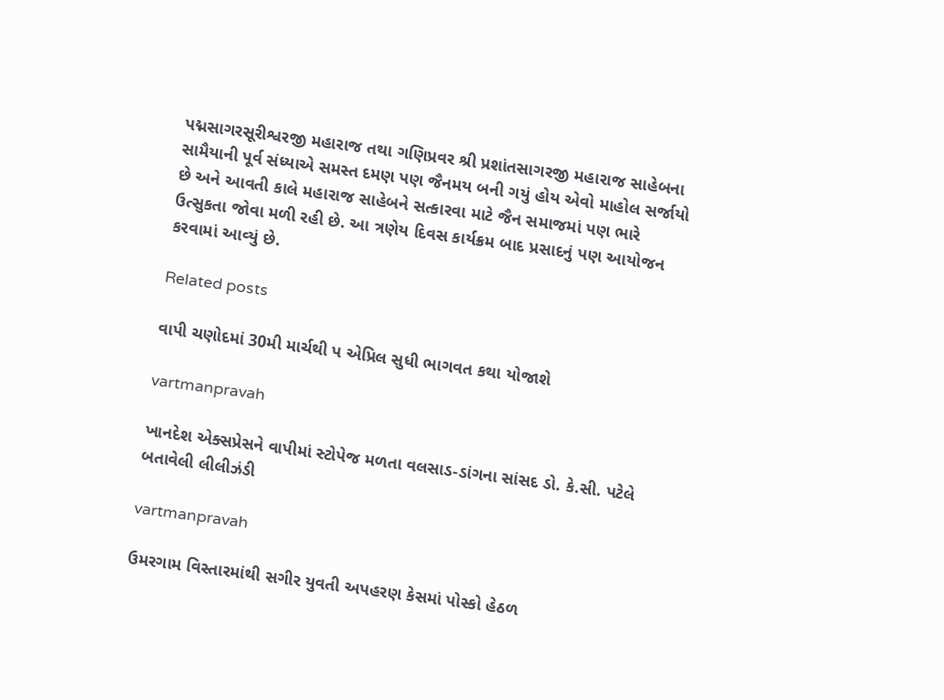પદ્મસાગરસૂરીશ્વરજી મહારાજ તથા ગણિપ્રવર શ્રી પ્રશાંતસાગરજી મહારાજ સાહેબના સામૈયાની પૂર્વ સંધ્‍યાએ સમસ્‍ત દમણ પણ જૈનમય બની ગયું હોય એવો માહોલ સર્જાયો છે અને આવતી કાલે મહારાજ સાહેબને સત્‍કારવા માટે જૈન સમાજમાં પણ ભારે ઉત્‍સુકતા જોવા મળી રહી છે. આ ત્રણેય દિવસ કાર્યક્રમ બાદ પ્રસાદનું પણ આયોજન કરવામાં આવ્‍યું છે.

Related posts

વાપી ચણોદમાં 30મી માર્ચથી પ એપ્રિલ સુધી ભાગવત કથા યોજાશે

vartmanpravah

ખાનદેશ એક્‍સપ્રેસને વાપીમાં સ્‍ટોપેજ મળતા વલસાડ-ડાંગના સાંસદ ડો. કે.સી. પટેલે બતાવેલી લીલીઝંડી

vartmanpravah

ઉમરગામ વિસ્‍તારમાંથી સગીર યુવતી અપહરણ કેસમાં પોસ્‍કો હેઠળ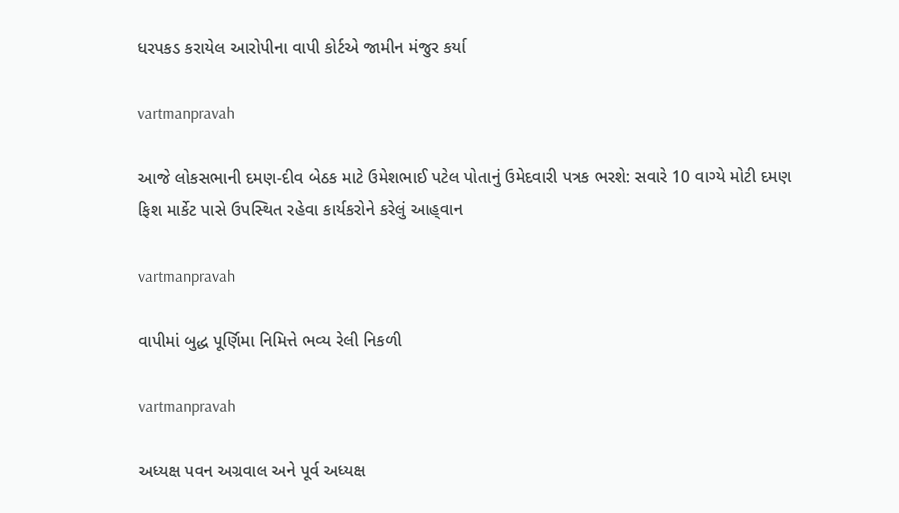ધરપકડ કરાયેલ આરોપીના વાપી કોર્ટએ જામીન મંજુર કર્યા

vartmanpravah

આજે લોકસભાની દમણ-દીવ બેઠક માટે ઉમેશભાઈ પટેલ પોતાનું ઉમેદવારી પત્રક ભરશે: સવારે 10 વાગ્‍યે મોટી દમણ ફિશ માર્કેટ પાસે ઉપસ્‍થિત રહેવા કાર્યકરોને કરેલું આહ્‌વાન

vartmanpravah

વાપીમાં બુદ્ધ પૂર્ણિમા નિમિત્તે ભવ્‍ય રેલી નિકળી

vartmanpravah

અધ્‍યક્ષ પવન અગ્રવાલ અને પૂર્વ અધ્‍યક્ષ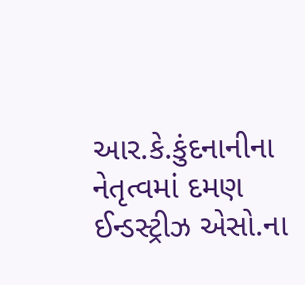આર.કે.કુંદનાનીના નેતૃત્‍વમાં દમણ ઈન્‍ડસ્‍ટ્રીઝ એસો.ના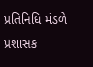પ્રતિનિધિ મંડળે પ્રશાસક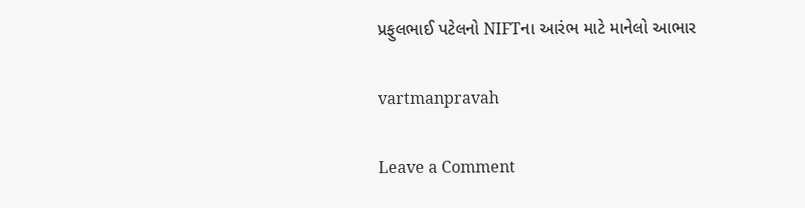પ્રફુલભાઈ પટેલનો NIFTના આરંભ માટે માનેલો આભાર

vartmanpravah

Leave a Comment